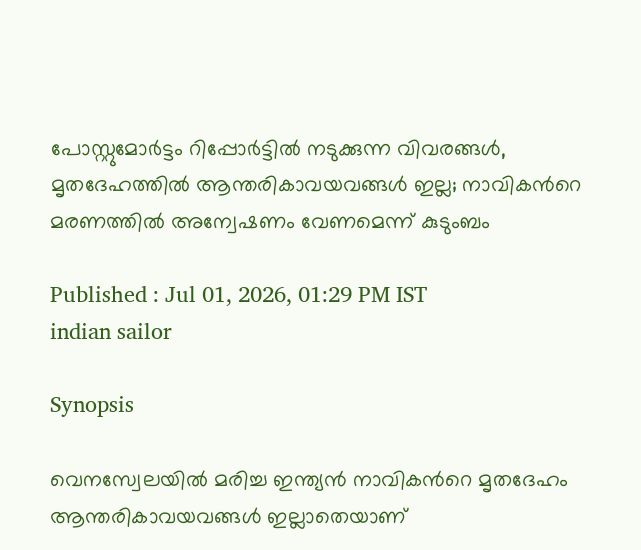പോസ്റ്റുമോർട്ടം റിപ്പോർട്ടിൽ നടുക്കുന്ന വിവരങ്ങൾ, മൃതദേഹത്തിൽ ആന്തരികാവയവങ്ങൾ ഇല്ല; നാവികന്‍റെ മരണത്തിൽ അന്വേഷണം വേണമെന്ന് കുടുംബം

Published : Jul 01, 2026, 01:29 PM IST
indian sailor

Synopsis

വെനസ്വേലയിൽ മരിച്ച ഇന്ത്യൻ നാവികന്‍റെ മൃതദേഹം ആന്തരികാവയവങ്ങൾ ഇല്ലാതെയാണ്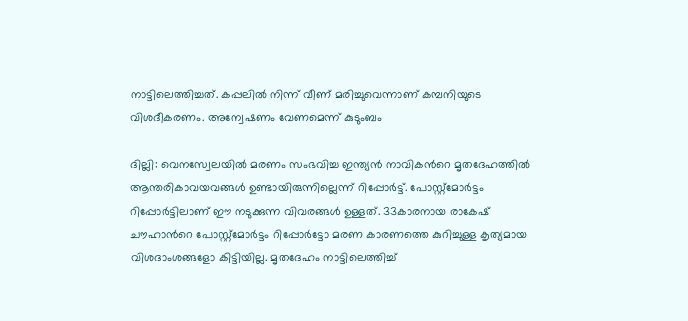നാട്ടിലെത്തിച്ചത്. കപ്പലിൽ നിന്ന് വീണ് മരിച്ചുവെന്നാണ് കമ്പനിയുടെ വിശദീകരണം. അന്വേഷണം വേണമെന്ന് കുടുംബം

ദില്ലി: വെനസ്വേലയിൽ മരണം സംഭവിച്ച ഇന്ത്യൻ നാവികന്‍റെ മൃതദേഹത്തിൽ ആന്തരികാവയവങ്ങൾ ഉണ്ടായിരുന്നില്ലെന്ന് റിപ്പോർട്ട്. പോസ്റ്റ്മോർട്ടം റിപ്പോർട്ടിലാണ് ഈ നടുക്കുന്ന വിവരങ്ങൾ ഉള്ളത്. 33കാരനായ രാകേഷ് ചൗഹാന്‍റെ പോസ്റ്റ്മോർട്ടം റിപ്പോർട്ടോ മരണ കാരണത്തെ കുറിച്ചുള്ള കൃത്യമായ വിശദാംശങ്ങളോ കിട്ടിയില്ല. മൃതദേഹം നാട്ടിലെത്തിച്ച്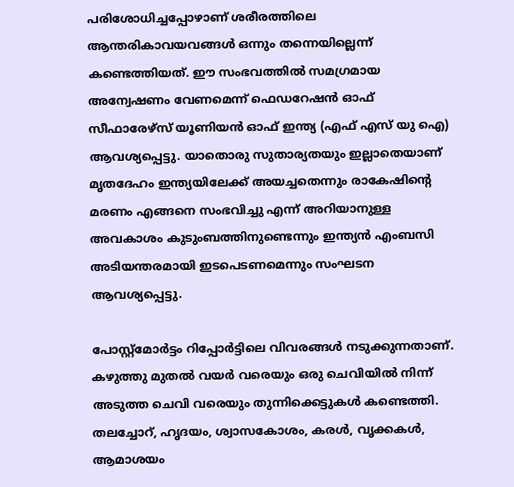പരിശോധിച്ചപ്പോഴാണ് ശരീരത്തിലെ ആന്തരികാവയവങ്ങൾ ഒന്നും തന്നെയില്ലെന്ന് കണ്ടെത്തിയത്. ഈ സംഭവത്തിൽ സമഗ്രമായ അന്വേഷണം വേണമെന്ന് ഫെഡറേഷൻ ഓഫ് സീഫാരേഴ്സ് യൂണിയൻ ഓഫ് ഇന്ത്യ (എഫ് എസ് യു ഐ) ആവശ്യപ്പെട്ടു. യാതൊരു സുതാര്യതയും ഇല്ലാതെയാണ് മൃതദേഹം ഇന്ത്യയിലേക്ക് അയച്ചതെന്നും രാകേഷിന്റെ മരണം എങ്ങനെ സംഭവിച്ചു എന്ന് അറിയാനുള്ള അവകാശം കുടുംബത്തിനുണ്ടെന്നും ഇന്ത്യൻ എംബസി അടിയന്തരമായി ഇടപെടണമെന്നും സംഘടന ആവശ്യപ്പെട്ടു.

പോസ്റ്റ്മോർട്ടം റിപ്പോർട്ടിലെ വിവരങ്ങൾ നടുക്കുന്നതാണ്. കഴുത്തു മുതൽ വയർ വരെയും ഒരു ചെവിയിൽ നിന്ന് അടുത്ത ചെവി വരെയും തുന്നിക്കെട്ടുകൾ കണ്ടെത്തി. തലച്ചോറ്, ഹൃദയം, ശ്വാസകോശം, കരൾ, വൃക്കകൾ, ആമാശയം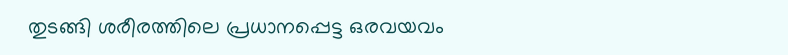തുടങ്ങി ശരീരത്തിലെ പ്രധാനപ്പെട്ട ഒരവയവം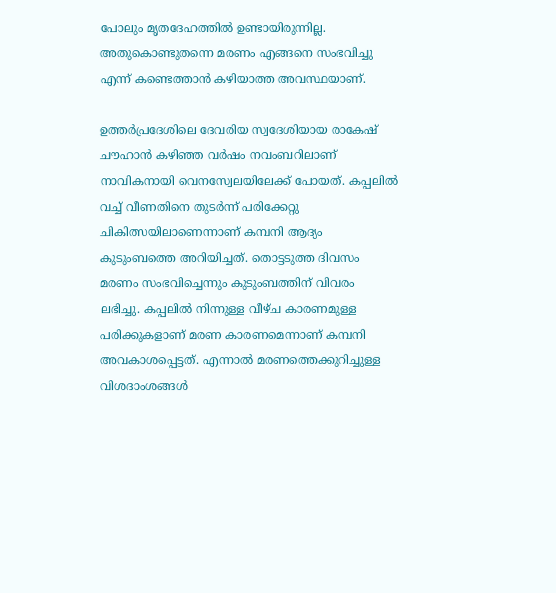പോലും മൃതദേഹത്തിൽ ഉണ്ടായിരുന്നില്ല. അതുകൊണ്ടുതന്നെ മരണം എങ്ങനെ സംഭവിച്ചു എന്ന് കണ്ടെത്താൻ കഴിയാത്ത അവസ്ഥയാണ്.

ഉത്തർപ്രദേശിലെ ദേവരിയ സ്വദേശിയായ രാകേഷ് ചൗഹാൻ കഴിഞ്ഞ വർഷം നവംബറിലാണ് നാവികനായി വെനസ്വേലയിലേക്ക് പോയത്. കപ്പലിൽ വച്ച് വീണതിനെ തുടർന്ന് പരിക്കേറ്റു ചികിത്സയിലാണെന്നാണ് കമ്പനി ആദ്യം കുടുംബത്തെ അറിയിച്ചത്. തൊട്ടടുത്ത ദിവസം മരണം സംഭവിച്ചെന്നും കുടുംബത്തിന് വിവരം ലഭിച്ചു. കപ്പലിൽ നിന്നുള്ള വീഴ്ച കാരണമുള്ള പരിക്കുകളാണ് മരണ കാരണമെന്നാണ് കമ്പനി അവകാശപ്പെട്ടത്. എന്നാൽ മരണത്തെക്കുറിച്ചുള്ള വിശദാംശങ്ങൾ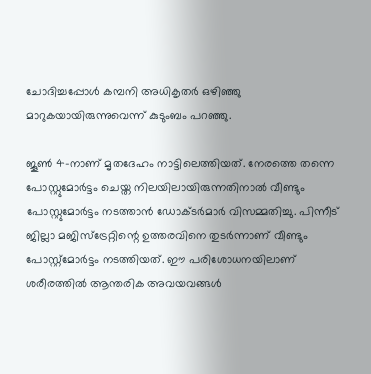ചോദിച്ചപ്പോൾ കമ്പനി അധികൃതർ ഒഴിഞ്ഞു മാറുകയായിരുന്നുവെന്ന് കുടുംബം പറഞ്ഞു.

ജൂൺ 4-നാണ് മൃതദേഹം നാട്ടിലെത്തിയത്. നേരത്തെ തന്നെ പോസ്റ്റുമോർട്ടം ചെയ്ത നിലയിലായിരുന്നതിനാൽ വീണ്ടും പോസ്റ്റുമോർട്ടം നടത്താൻ ഡോക്ടർമാർ വിസമ്മതിച്ചു. പിന്നീട് ജില്ലാ മജിസ്ട്രേറ്റിന്റെ ഉത്തരവിനെ തുടർന്നാണ് വീണ്ടും പോസ്റ്റ്മോർട്ടം നടത്തിയത്. ഈ പരിശോധനയിലാണ് ശരീരത്തിൽ ആന്തരിക അവയവങ്ങൾ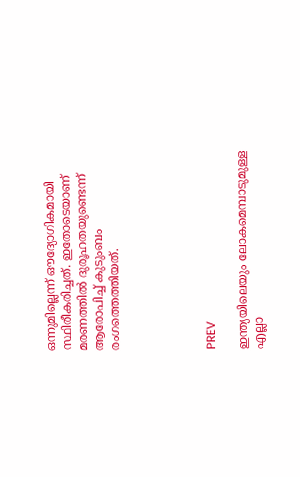ഒന്നുമില്ലെന്ന് ഔദ്യോഗികമായി സ്ഥിരീകരിച്ചത്. ഇതോടെയാണ് മരണത്തിൽ ദുരൂഹതയുണ്ടെന്ന് ആരോപിച്ച് കുടുംബം രംഗത്തെത്തിയത്.





PREV

ഇന്ത്യയിലെയും ലോകമെമ്പാടുമുള്ള എല്ലാ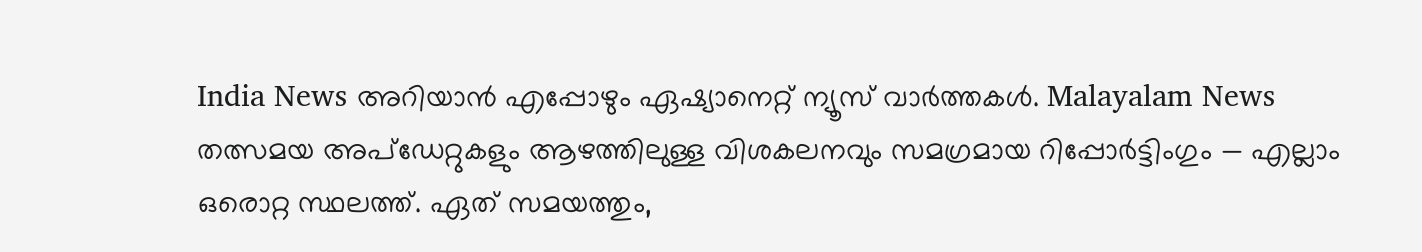India News അറിയാൻ എപ്പോഴും ഏഷ്യാനെറ്റ് ന്യൂസ് വാർത്തകൾ. Malayalam News   തത്സമയ അപ്‌ഡേറ്റുകളും ആഴത്തിലുള്ള വിശകലനവും സമഗ്രമായ റിപ്പോർട്ടിംഗും — എല്ലാം ഒരൊറ്റ സ്ഥലത്ത്. ഏത് സമയത്തും,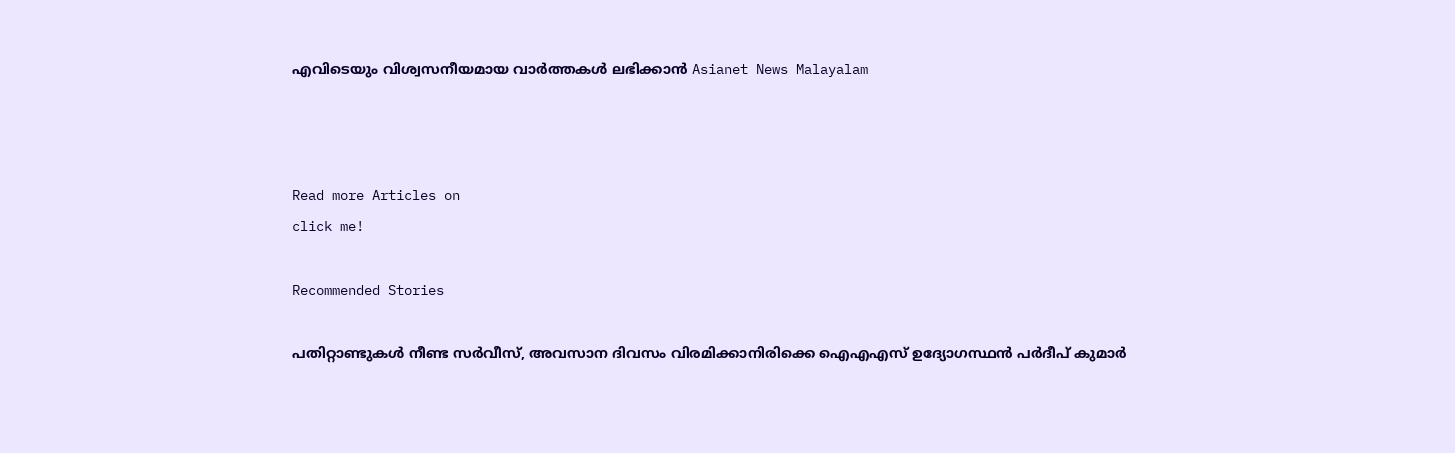എവിടെയും വിശ്വസനീയമായ വാർത്തകൾ ലഭിക്കാൻ Asianet News Malayalam



Read more Articles on
click me!

Recommended Stories

പതിറ്റാണ്ടുകൾ നീണ്ട സർവീസ്, അവസാന ദിവസം വിരമിക്കാനിരിക്കെ ഐഎഎസ് ഉദ്യോഗസ്ഥൻ പർദീപ് കുമാർ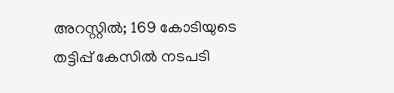അറസ്റ്റിൽ; 169 കോടിയുടെ തട്ടിപ്പ് കേസിൽ നടപടി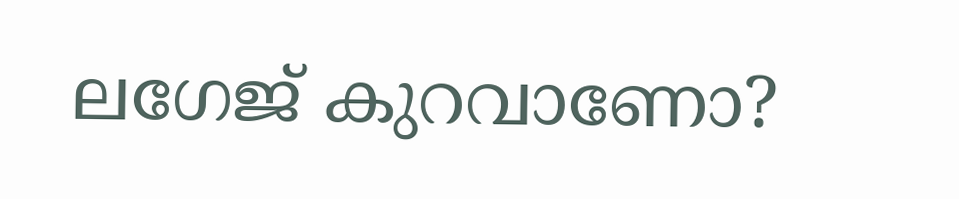ലഗേജ് കുറവാണോ?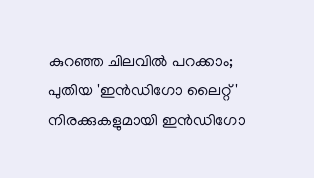കുറഞ്ഞ ചിലവിൽ പറക്കാം; പുതിയ 'ഇൻഡിഗോ ലൈറ്റ്' നിരക്കുകളുമായി ഇൻഡിഗോ